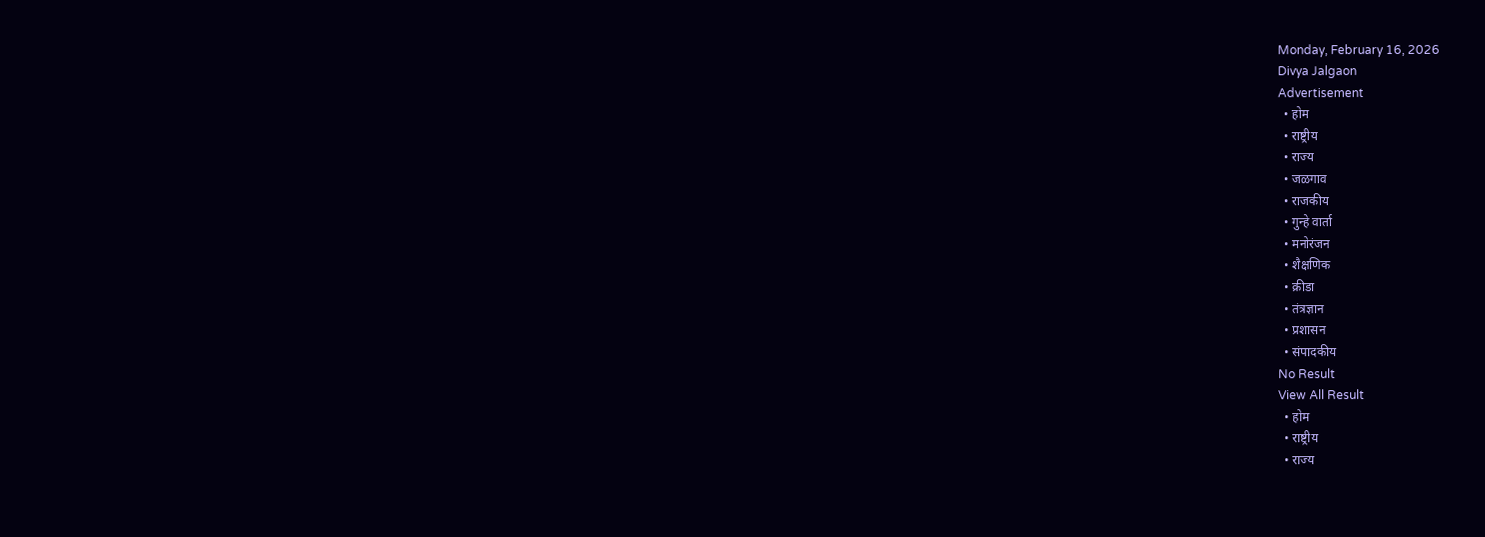Monday, February 16, 2026
Divya Jalgaon
Advertisement
  • होम
  • राष्ट्रीय
  • राज्य
  • जळगाव
  • राजकीय
  • गुन्हे वार्ता
  • मनोरंजन
  • शैक्षणिक
  • क्रीडा
  • तंत्रज्ञान
  • प्रशासन
  • संपादकीय
No Result
View All Result
  • होम
  • राष्ट्रीय
  • राज्य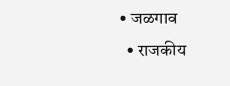• जळगाव
  • राजकीय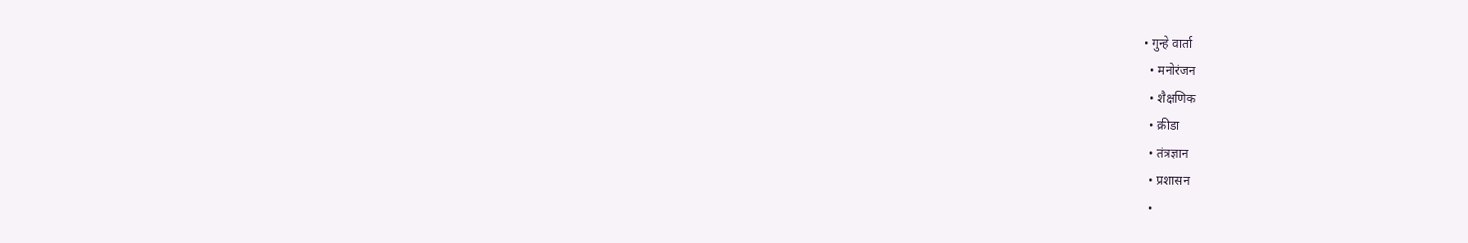• गुन्हे वार्ता
  • मनोरंजन
  • शैक्षणिक
  • क्रीडा
  • तंत्रज्ञान
  • प्रशासन
  •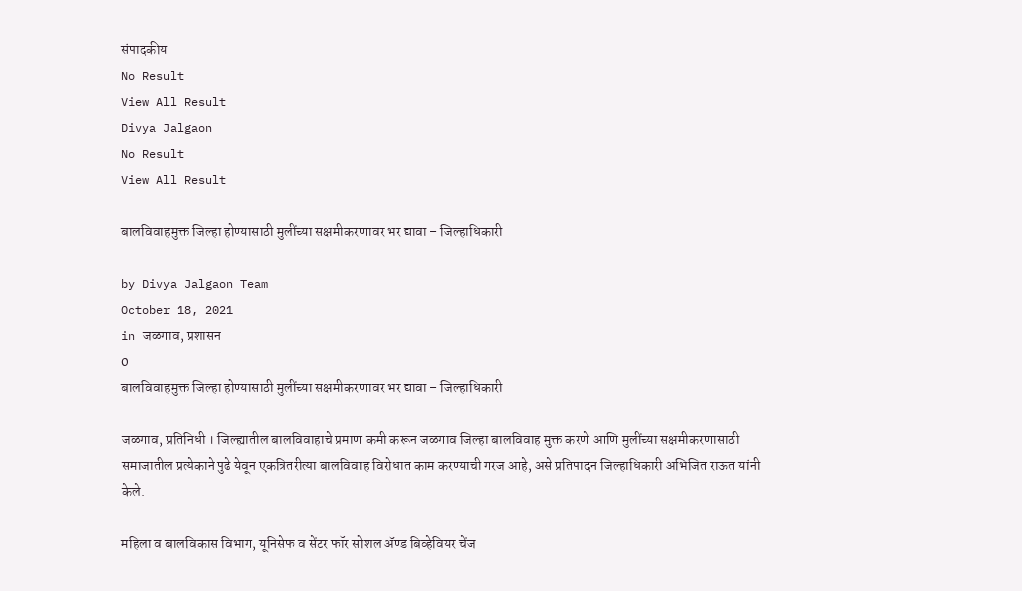संपादकीय
No Result
View All Result
Divya Jalgaon
No Result
View All Result

बालविवाहमुक्त जिल्हा होण्यासाठी मुलींच्या सक्षमीकरणावर भर द्यावा – जिल्हाधिकारी

by Divya Jalgaon Team
October 18, 2021
in जळगाव, प्रशासन
0
बालविवाहमुक्त जिल्हा होण्यासाठी मुलींच्या सक्षमीकरणावर भर द्यावा – जिल्हाधिकारी

जळगाव, प्रतिनिधी । जिल्ह्यातील बालविवाहाचे प्रमाण कमी करून जळगाव जिल्हा बालविवाह मुक्त करणे आणि मुलींच्या सक्षमीकरणासाठी समाजातील प्रत्येकाने पुढे येवून एकत्रितरीत्या बालविवाह विरोधात काम करण्याची गरज आहे, असे प्रतिपादन जिल्हाधिकारी अभिजित राऊत यांनी केले.

महिला व बालविकास विभाग, यूनिसेफ व सेंटर फॉर सोशल ॲण्ड बिव्हेवियर चेंज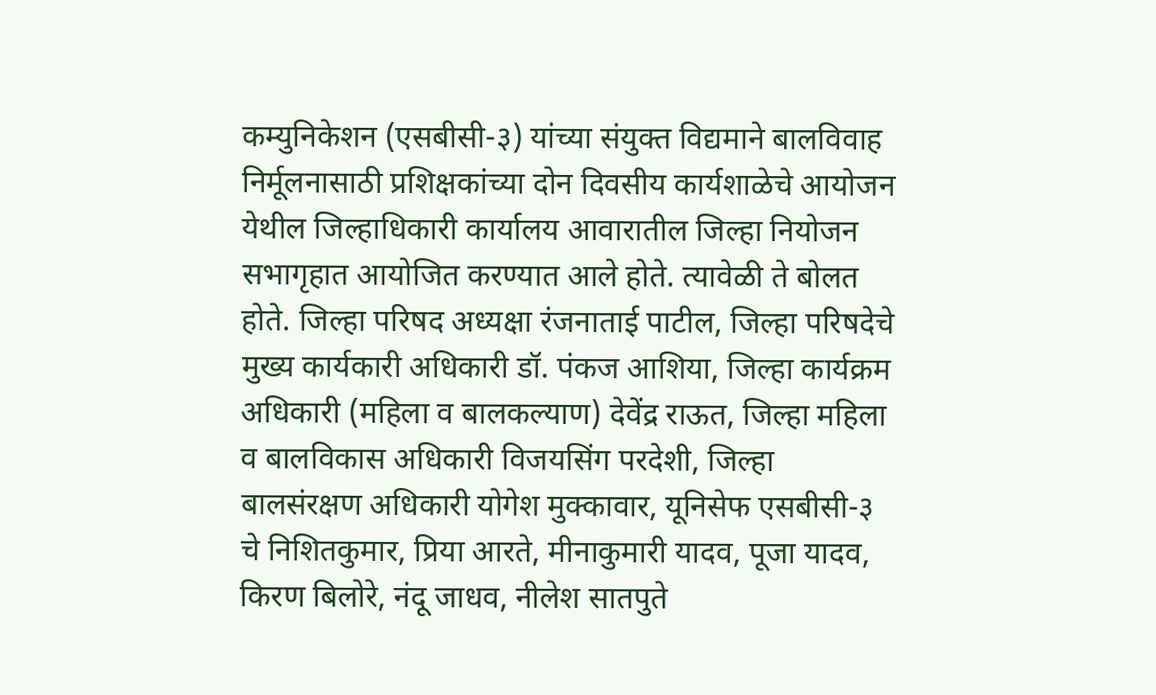कम्युनिकेशन (एसबीसी-३) यांच्या संयुक्त विद्यमाने बालविवाह निर्मूलनासाठी प्रशिक्षकांच्या दोन दिवसीय कार्यशाळेचे आयोजन येथील जिल्हाधिकारी कार्यालय आवारातील जिल्हा नियोजन सभागृहात आयोजित करण्यात आले होते. त्यावेळी ते बोलत होते. जिल्हा परिषद अध्यक्षा रंजनाताई पाटील, जिल्हा परिषदेचे मुख्य कार्यकारी अधिकारी डॉ. पंकज आशिया, जिल्हा कार्यक्रम अधिकारी (महिला व बालकल्याण) देवेंद्र राऊत, जिल्हा महिला व बालविकास अधिकारी विजयसिंग परदेशी, जिल्हा बालसंरक्षण अधिकारी योगेश मुक्कावार, यूनिसेफ एसबीसी-३ चे निशितकुमार, प्रिया आरते, मीनाकुमारी यादव, पूजा यादव, किरण बिलोरे, नंदू जाधव, नीलेश सातपुते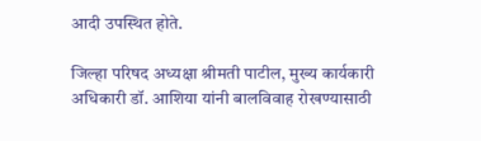आदी उपस्थित होते.

जिल्हा परिषद अध्यक्षा श्रीमती पाटील, मुख्य कार्यकारी अधिकारी डॉ. आशिया यांनी बालविवाह रोखण्यासाठी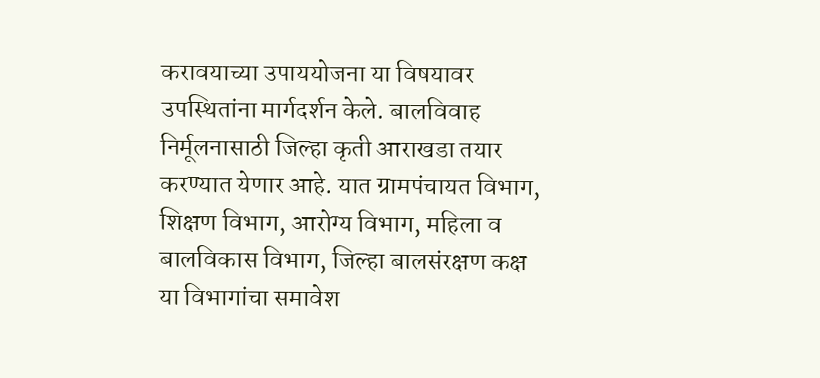करावयाच्या उपाययोजना या विषयावर उपस्थितांना मार्गदर्शन केले. बालविवाह निर्मूलनासाठी जिल्हा कृती आराखडा तयार करण्यात येणार आहे. यात ग्रामपंचायत विभाग, शिक्षण विभाग, आरोग्य विभाग, महिला व बालविकास विभाग, जिल्हा बालसंरक्षण कक्ष या विभागांचा समावेश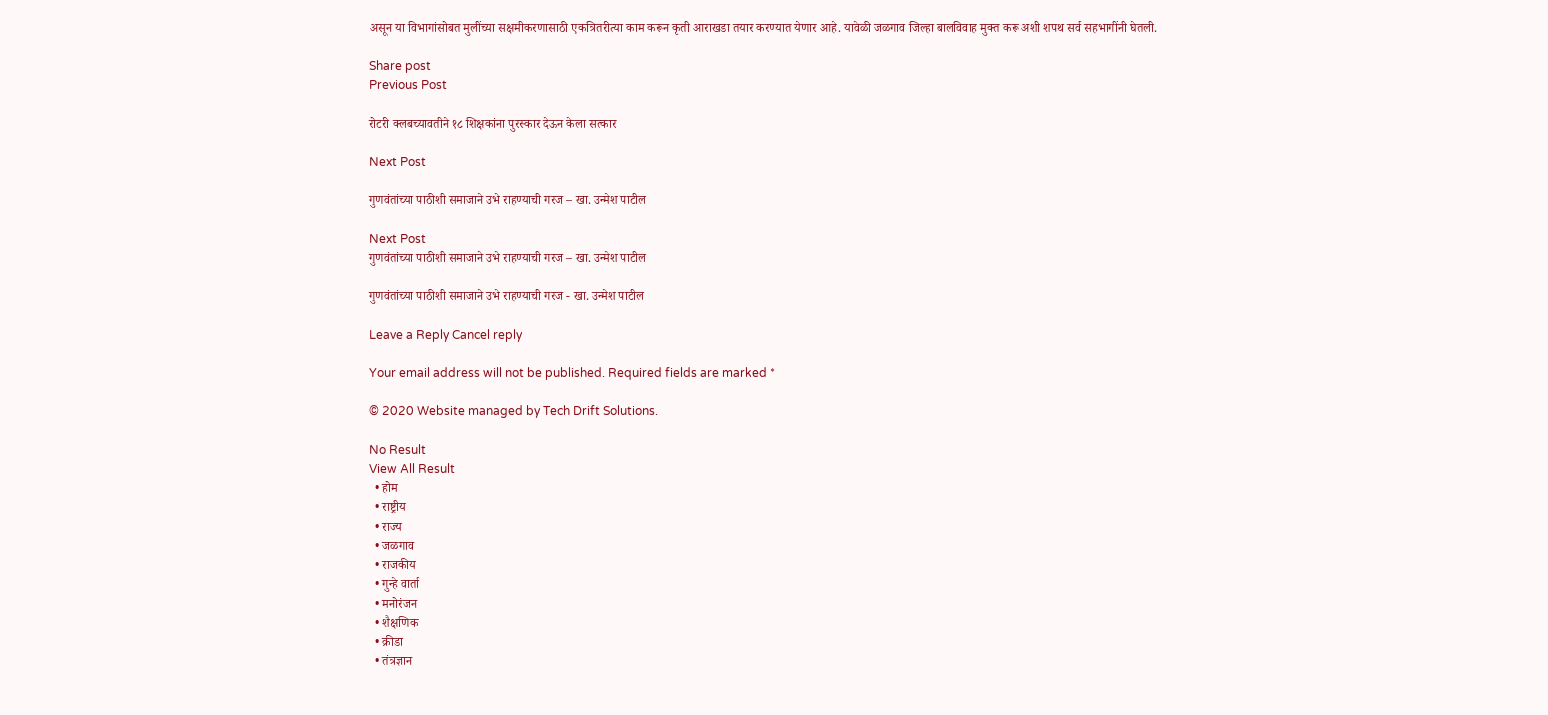असून या विभागांसोबत मुलींच्या सक्षमीकरणासाठी एकत्रितरीत्या काम करून कृती आराखडा तयार करण्यात येणार आहे. यावेळी जळगाव जिल्हा बालविवाह मुक्त करू अशी शपथ सर्व सहभागींनी घेतली.

Share post
Previous Post

रोटरी क्लबच्यावतीने १८ शिक्षकांना पुरस्कार देऊन केला सत्कार

Next Post

गुणवंतांच्या पाठीशी समाजाने उभे राहण्याची गरज – खा. उन्मेश पाटील

Next Post
गुणवंतांच्या पाठीशी समाजाने उभे राहण्याची गरज – खा. उन्मेश पाटील

गुणवंतांच्या पाठीशी समाजाने उभे राहण्याची गरज - खा. उन्मेश पाटील

Leave a Reply Cancel reply

Your email address will not be published. Required fields are marked *

© 2020 Website managed by Tech Drift Solutions.

No Result
View All Result
  • होम
  • राष्ट्रीय
  • राज्य
  • जळगाव
  • राजकीय
  • गुन्हे वार्ता
  • मनोरंजन
  • शैक्षणिक
  • क्रीडा
  • तंत्रज्ञान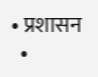• प्रशासन
  •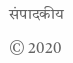संपादकीय

© 2020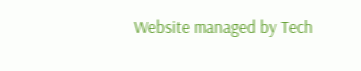Website managed by Tech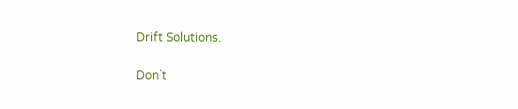Drift Solutions.

Don`t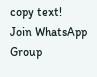copy text!
Join WhatsApp Group